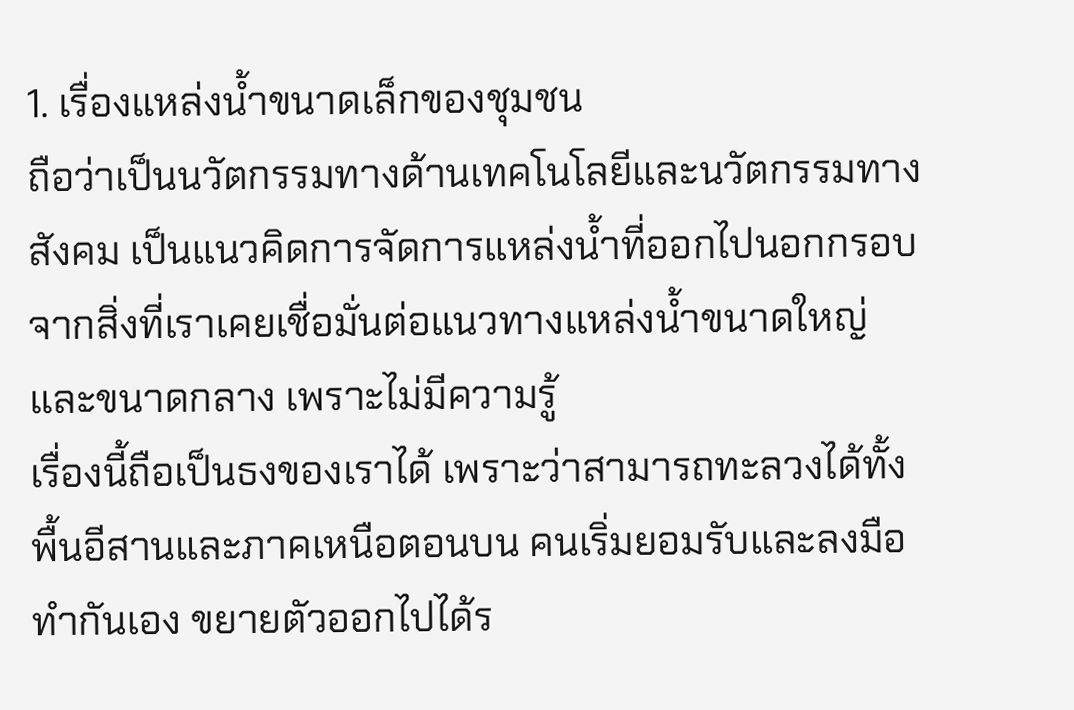1. เรื่องแหล่งน้ำขนาดเล็กของชุมชน
ถือว่าเป็นนวัตกรรมทางด้านเทคโนโลยีและนวัตกรรมทางสังคม เป็นแนวคิดการจัดการแหล่งน้ำที่ออกไปนอกกรอบ จากสิ่งที่เราเคยเชื่อมั่นต่อแนวทางแหล่งน้ำขนาดใหญ่และขนาดกลาง เพราะไม่มีความรู้
เรื่องนี้ถือเป็นธงของเราได้ เพราะว่าสามารถทะลวงได้ทั้งพื้นอีสานและภาคเหนือตอนบน คนเริ่มยอมรับและลงมือทำกันเอง ขยายตัวออกไปได้ร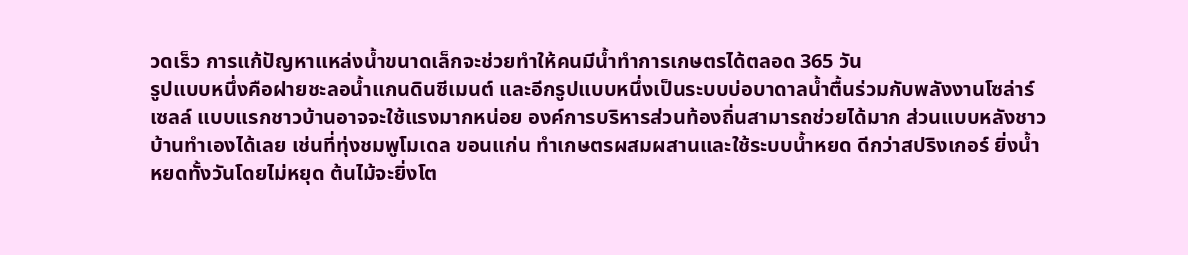วดเร็ว การแก้ปัญหาแหล่งน้ำขนาดเล็กจะช่วยทำให้คนมีน้ำทำการเกษตรได้ตลอด 365 วัน
รูปแบบหนึ่งคือฝายชะลอน้ำแกนดินซีเมนต์ และอีกรูปแบบหนึ่งเป็นระบบบ่อบาดาลน้ำตื้นร่วมกับพลังงานโซล่าร์เซลล์ แบบแรกชาวบ้านอาจจะใช้แรงมากหน่อย องค์การบริหารส่วนท้องถิ่นสามารถช่วยได้มาก ส่วนแบบหลังชาวบ้านทำเองได้เลย เช่นที่ทุ่งชมพูโมเดล ขอนแก่น ทำเกษตรผสมผสานและใช้ระบบน้ำหยด ดีกว่าสปริงเกอร์ ยิ่งน้ำหยดทั้งวันโดยไม่หยุด ต้นไม้จะยิ่งโต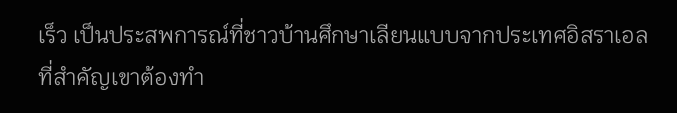เร็ว เป็นประสพการณ์ที่ชาวบ้านศึกษาเลียนแบบจากประเทศอิสราเอล
ที่สำคัญเขาต้องทำ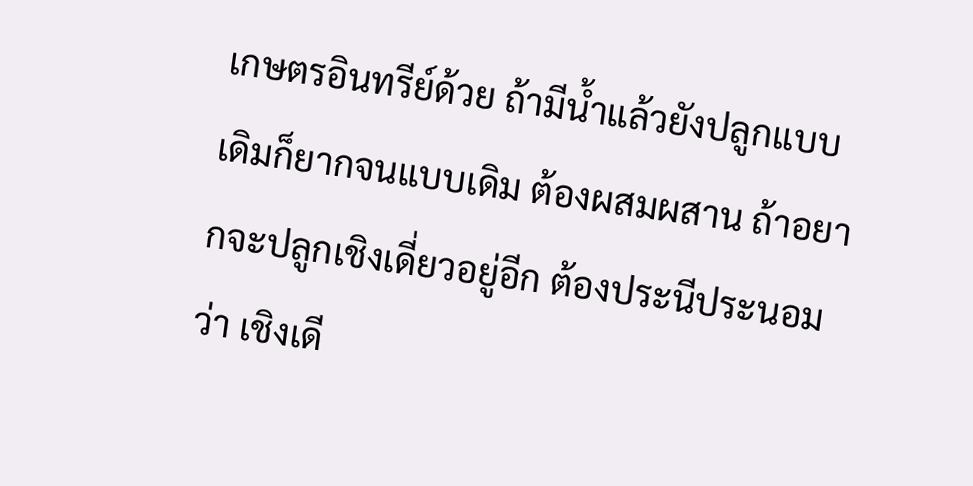เกษตรอินทรีย์ด้วย ถ้ามีน้ำแล้วยังปลูกแบบเดิมก็ยากจนแบบเดิม ต้องผสมผสาน ถ้าอยากจะปลูกเชิงเดี่ยวอยู่อีก ต้องประนีประนอมว่า เชิงเดี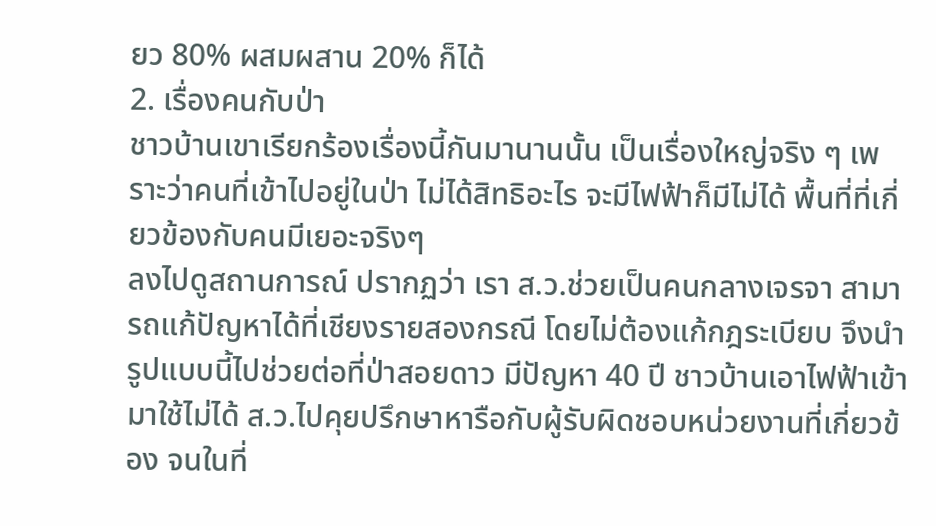ยว 80% ผสมผสาน 20% ก็ได้
2. เรื่องคนกับป่า
ชาวบ้านเขาเรียกร้องเรื่องนี้กันมานานนั้น เป็นเรื่องใหญ่จริง ๆ เพราะว่าคนที่เข้าไปอยู่ในป่า ไม่ได้สิทธิอะไร จะมีไฟฟ้าก็มีไม่ได้ พื้นที่ที่เกี่ยวข้องกับคนมีเยอะจริงๆ
ลงไปดูสถานการณ์ ปรากฏว่า เรา ส.ว.ช่วยเป็นคนกลางเจรจา สามารถแก้ปัญหาได้ที่เชียงรายสองกรณี โดยไม่ต้องแก้กฎระเบียบ จึงนำรูปแบบนี้ไปช่วยต่อที่ป่าสอยดาว มีปัญหา 40 ปี ชาวบ้านเอาไฟฟ้าเข้ามาใช้ไม่ได้ ส.ว.ไปคุยปรึกษาหารือกับผู้รับผิดชอบหน่วยงานที่เกี่ยวข้อง จนในที่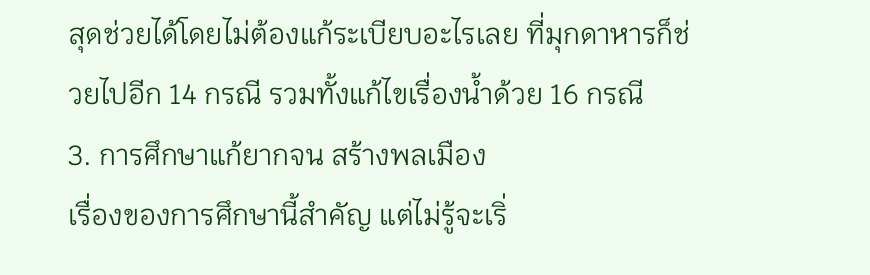สุดช่วยได้โดยไม่ต้องแก้ระเบียบอะไรเลย ที่มุกดาหารก็ช่วยไปอีก 14 กรณี รวมทั้งแก้ไขเรื่องน้ำด้วย 16 กรณี
3. การศึกษาแก้ยากจน สร้างพลเมือง
เรื่องของการศึกษานี้สำคัญ แต่ไม่รู้จะเริ่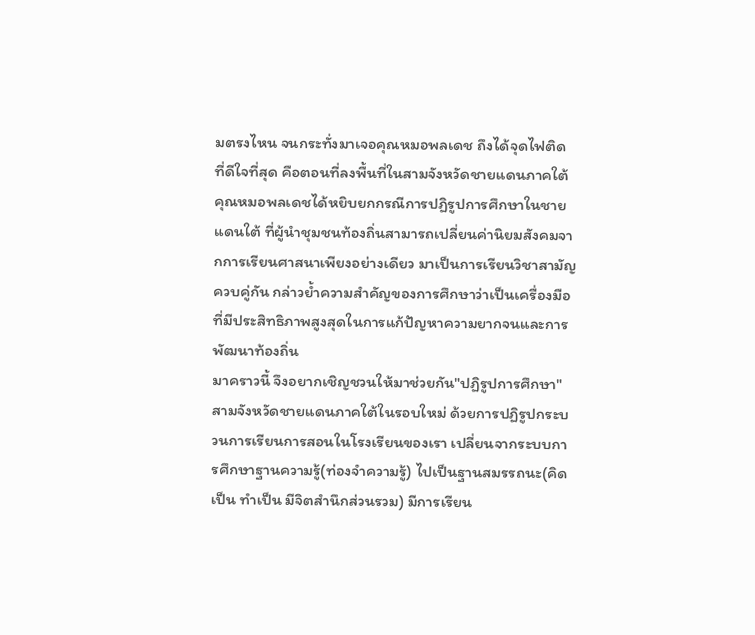มตรงไหน จนกระทั่งมาเจอคุณหมอพลเดช ถึงได้จุดไฟติด
ที่ดีใจที่สุด คือตอนที่ลงพื้นที่ในสามจังหวัดชายแดนภาคใต้ คุณหมอพลเดชได้หยิบยกกรณีการปฏิรูปการศึกษาในชายแดนใต้ ที่ผู้นำชุมชนท้องถิ่นสามารถเปลี่ยนค่านิยมสังคมจากการเรียนศาสนาเพียงอย่างเดียว มาเป็นการเรียนวิชาสามัญควบคู่กัน กล่าวย้ำความสำคัญของการศึกษาว่าเป็นเครื่องมือที่มีประสิทธิภาพสูงสุดในการแก้ปัญหาความยากจนและการพัฒนาท้องถิ่น
มาคราวนี้ จึงอยากเชิญชวนให้มาช่วยกัน"ปฏิรูปการศึกษา"สามจังหวัดชายแดนภาคใต้ในรอบใหม่ ด้วยการปฏิรูปกระบวนการเรียนการสอนในโรงเรียนของเรา เปลี่ยนจากระบบการศึกษาฐานความรู้(ท่องจำความรู้) ไปเป็นฐานสมรรถนะ(คิดเป็น ทำเป็น มีจิตสำนึกส่วนรวม) มีการเรียน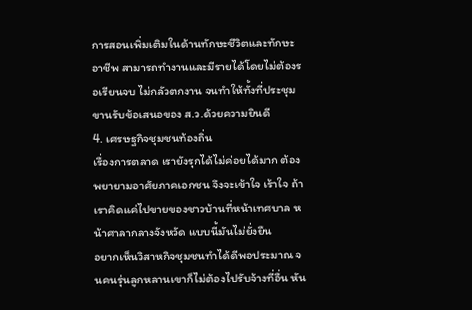การสอนเพิ่มเติมในด้านทักษะชีวิตและทักษะอาชีพ สามารถทำงานและมีรายได้โดยไม่ต้องรอเรียนจบ ไม่กลัวตกงาน จนทำให้ทั้งที่ประชุมขานรับข้อเสนอของ ส.ว.ด้วยความยินดี
4. เศรษฐกิจชุมชนท้องถิ่น
เรื่องการตลาด เรายังรุกได้ไม่ค่อยได้มาก ต้องพยายามอาศัยภาคเอกชน จึงจะเข้าใจ เร้าใจ ถ้าเราคิดแค่ไปขายของชาวบ้านที่หน้าเทศบาล หน้าศาลากลางจังหวัด แบบนี้มันไม่ยั่งยืน
อยากเห็นวิสาหกิจชุมชนทำได้ดีพอประมาณ จนคนรุ่นลูกหลานเขาก็ไม่ต้องไปรับจ้างที่อื่น หัน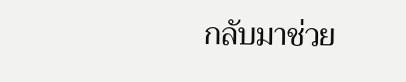กลับมาช่วย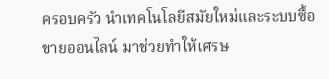ครอบครัว นำเทคโนโลยีสมัยใหม่และระบบซื้อขายออนไลน์ มาช่วยทำให้เศรษ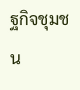ฐกิจชุมชน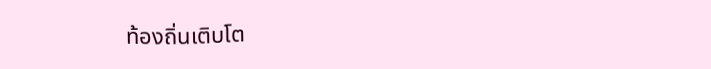ท้องถิ่นเติบโต